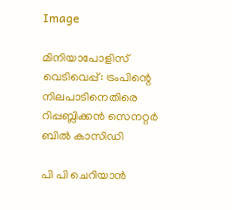Image

മിനിയാപോളിസ് വെടിവെപ്പ്: ട്രംപിന്റെ നിലപാടിനെതിരെ റിപ്പബ്ലിക്കന്‍ സെനറ്റര്‍ ബില്‍ കാസിഡി

പി പി ചെറിയാന്‍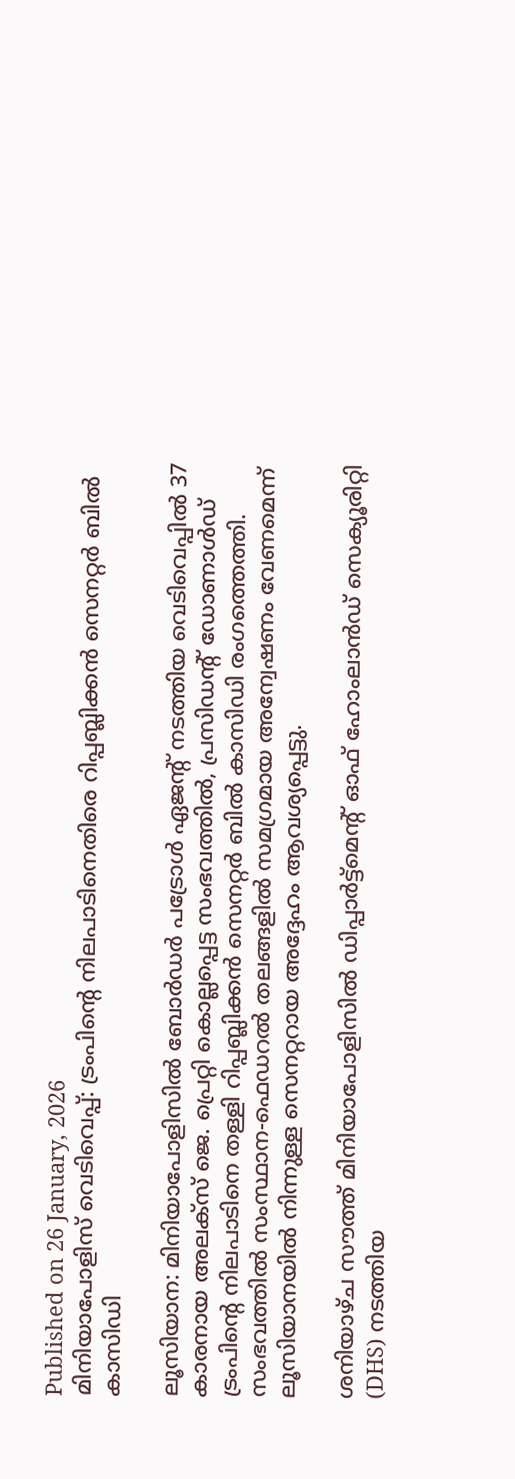Published on 26 January, 2026
മിനിയാപോളിസ് വെടിവെപ്പ്: ട്രംപിന്റെ നിലപാടിനെതിരെ റിപ്പബ്ലിക്കന്‍ സെനറ്റര്‍ ബില്‍ കാസിഡി

ലൂസിയാന: മിനിയാപോളിസില്‍ ബോര്‍ഡര്‍ പട്രോള്‍ ഏജന്റ് നടത്തിയ വെടിവെപ്പില്‍ 37 കാരനായ അലക്‌സ് ജെ. പ്രെറ്റി കൊല്ലപ്പെട്ട സംഭവത്തില്‍, പ്രസിഡന്റ് ഡോണാള്‍ഡ് ട്രംപിന്റെ നിലപാടിനെ തള്ളി റിപ്പബ്ലിക്കന്‍ സെനറ്റര്‍ ബില്‍ കാസിഡി രംഗത്തെത്തി. സംഭവത്തില്‍ സംസ്ഥാന-ഫെഡറല്‍ തലങ്ങളില്‍ സമഗ്രമായ അന്വേഷണം വേണമെന്ന് ലൂസിയാനയില്‍ നിന്നുള്ള സെനറ്ററായ അദ്ദേഹം ആവശ്യപ്പെട്ടു.

ശനിയാഴ്ച സൗത്ത് മിനിയാപോളിസില്‍ ഡിപ്പാര്‍ട്ട്‌മെന്റ് ഓഫ് ഹോംലാന്‍ഡ് സെക്യൂരിറ്റി (DHS) നടത്തിയ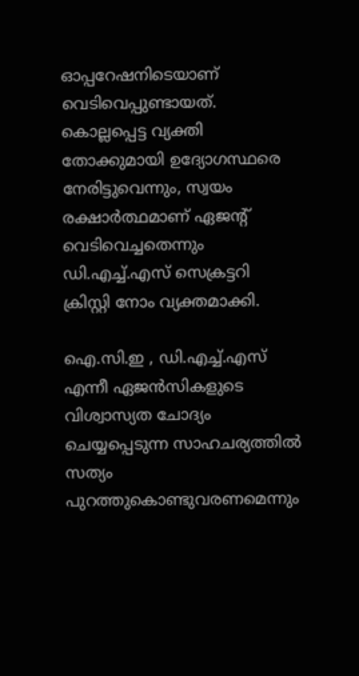ഓപ്പറേഷനിടെയാണ് വെടിവെപ്പുണ്ടായത്. കൊല്ലപ്പെട്ട വ്യക്തി തോക്കുമായി ഉദ്യോഗസ്ഥരെ നേരിട്ടുവെന്നും, സ്വയം രക്ഷാര്‍ത്ഥമാണ് ഏജന്റ് വെടിവെച്ചതെന്നും ഡി.എച്ച്.എസ് സെക്രട്ടറി ക്രിസ്റ്റി നോം വ്യക്തമാക്കി.

ഐ.സി.ഇ , ഡി.എച്ച്.എസ് എന്നീ ഏജന്‍സികളുടെ വിശ്വാസ്യത ചോദ്യം ചെയ്യപ്പെടുന്ന സാഹചര്യത്തില്‍ സത്യം പുറത്തുകൊണ്ടുവരണമെന്നും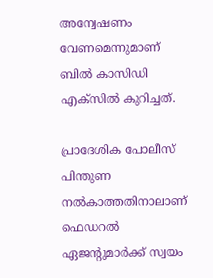അന്വേഷണം വേണമെന്നുമാണ് ബില്‍ കാസിഡി എക്‌സില്‍ കുറിച്ചത്.

പ്രാദേശിക പോലീസ് പിന്തുണ നല്‍കാത്തതിനാലാണ് ഫെഡറല്‍ ഏജന്റുമാര്‍ക്ക് സ്വയം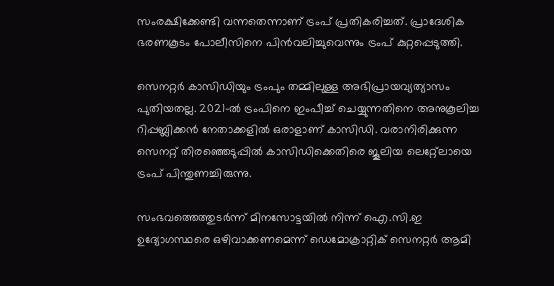സംരക്ഷിക്കേണ്ടി വന്നതെന്നാണ് ട്രംപ് പ്രതികരിച്ചത്. പ്രാദേശിക ഭരണകൂടം പോലീസിനെ പിന്‍വലിച്ചുവെന്നും ട്രംപ് കുറ്റപ്പെടുത്തി.

സെനറ്റര്‍ കാസിഡിയും ട്രംപും തമ്മിലുള്ള അഭിപ്രായവ്യത്യാസം പുതിയതല്ല. 2021-ല്‍ ട്രംപിനെ ഇംപീച്ച് ചെയ്യുന്നതിനെ അനുകൂലിച്ച റിപ്പബ്ലിക്കന്‍ നേതാക്കളില്‍ ഒരാളാണ് കാസിഡി. വരാനിരിക്കുന്ന സെനറ്റ് തിരഞ്ഞെടുപ്പില്‍ കാസിഡിക്കെതിരെ ജൂലിയ ലെറ്റ്ലോയെ ട്രംപ് പിന്തുണച്ചിരുന്നു.

സംഭവത്തെത്തുടര്‍ന്ന് മിനസോട്ടയില്‍ നിന്ന് ഐ.സി.ഇ ഉദ്യോഗസ്ഥരെ ഒഴിവാക്കണമെന്ന് ഡെമോക്രാറ്റിക് സെനറ്റര്‍ ആമി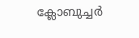ക്ലോബുച്ചര്‍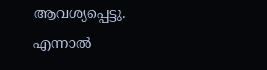ആവശ്യപ്പെട്ടു. എന്നാല്‍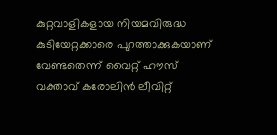കുറ്റവാളികളായ നിയമവിരുദ്ധ കുടിയേറ്റക്കാരെ പുറത്താക്കുകയാണ് വേണ്ടതെന്ന് വൈറ്റ് ഹൗസ് വക്താവ് കരോലിന്‍ ലീവിറ്റ്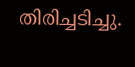തിരിച്ചടിച്ചു.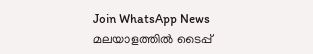Join WhatsApp News
മലയാളത്തില്‍ ടൈപ്പ്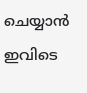ചെയ്യാന്‍ ഇവിടെ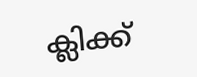ക്ലിക്ക്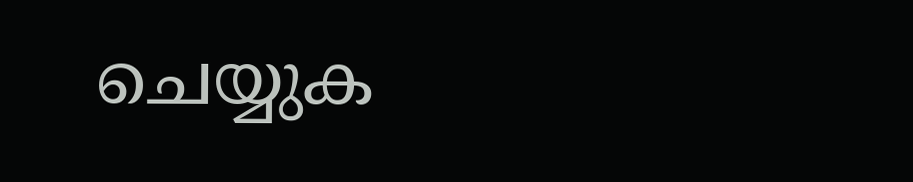ചെയ്യുക